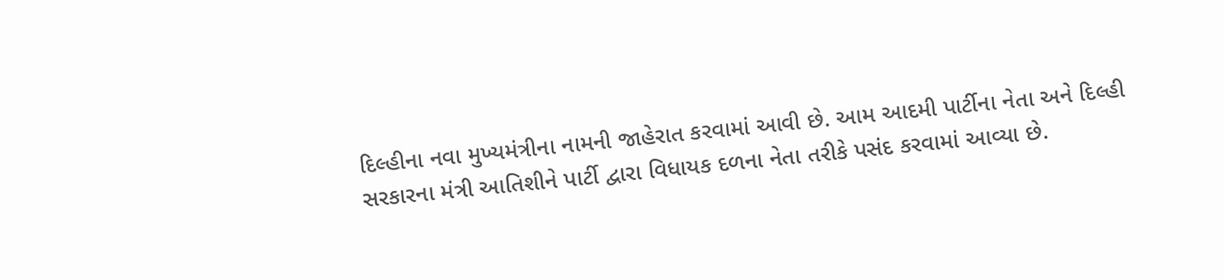દિલ્હીના નવા મુખ્યમંત્રીના નામની જાહેરાત કરવામાં આવી છે. આમ આદમી પાર્ટીના નેતા અને દિલ્હી સરકારના મંત્રી આતિશીને પાર્ટી દ્વારા વિધાયક દળના નેતા તરીકે પસંદ કરવામાં આવ્યા છે.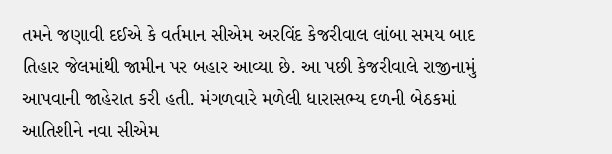તમને જણાવી દઈએ કે વર્તમાન સીએમ અરવિંદ કેજરીવાલ લાંબા સમય બાદ તિહાર જેલમાંથી જામીન પર બહાર આવ્યા છે. આ પછી કેજરીવાલે રાજીનામું આપવાની જાહેરાત કરી હતી. મંગળવારે મળેલી ધારાસભ્ય દળની બેઠકમાં આતિશીને નવા સીએમ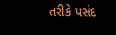તરીકે પસંદ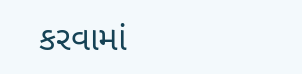કરવામાં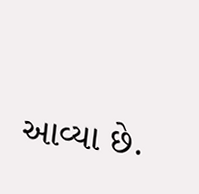આવ્યા છે.